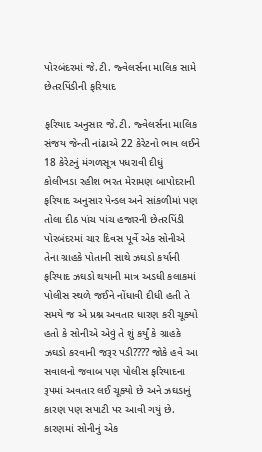પોરબંદરમાં જે.ટી. જ્વેલર્સના માલિક સામે છેતરપિંડીની ફરિયાદ

ફરિયાદ અનુસાર જે.ટી. જ્વેલર્સના માલિક સંજય જેન્તી નાંઢાએ 22 કેરેટનો ભાવ લઈને 18 કેરેટનું મંગળસૂત્ર પધરાવી દીધું
કોલીખડા રહીશ ભરત મેરામણ બાપોદરાની ફરિયાદ અનુસાર પેન્ડલ અને સાંકળીમાં પણ તોલા દીઠ પાંચ પાંચ હજારની છેતરપિંડી
પોરબંદરમાં ચાર દિવસ પૂર્વે એક સોનીએ તેના ગ્રાહકે પોતાની સાથે ઝઘડો કર્યાની ફરિયાદ ઝઘડો થયાની માત્ર અડધી કલાકમાં પોલીસ સ્થળે જઈને નોંધાવી દીધી હતી તે સમયે જ એ પ્રશ્ન અવતાર ધારણ કરી ચૂક્યો હતો કે સોનીએ એવું તે શું કર્યું કે ગ્રાહકે ઝઘડો કરવાની જરૂર પડી???? જોકે હવે આ સવાલનો જવાબ પણ પોલીસ ફરિયાદના રૂપમાં અવતાર લઈ ચૂક્યો છે અને ઝઘડાનું કારણ પણ સપાટી પર આવી ગયું છે. કારણમાં સોનીનું એક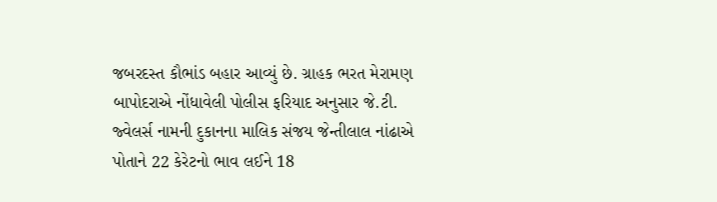જબરદસ્ત કૌભાંડ બહાર આવ્યું છે. ગ્રાહક ભરત મેરામણ બાપોદરાએ નોંધાવેલી પોલીસ ફરિયાદ અનુસાર જે.ટી. જ્વેલર્સ નામની દુકાનના માલિક સંજય જેન્તીલાલ નાંઢાએ પોતાને 22 કેરેટનો ભાવ લઈને 18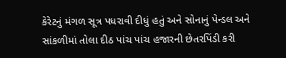કેરેટનું મંગળ સૂત્ર પધરાવી દીધું હતું અને સોનાનું પેન્ડલ અને સાંકળીમાં તોલા દીઠ પાંચ પાંચ હજારની છેતરપિંડી કરી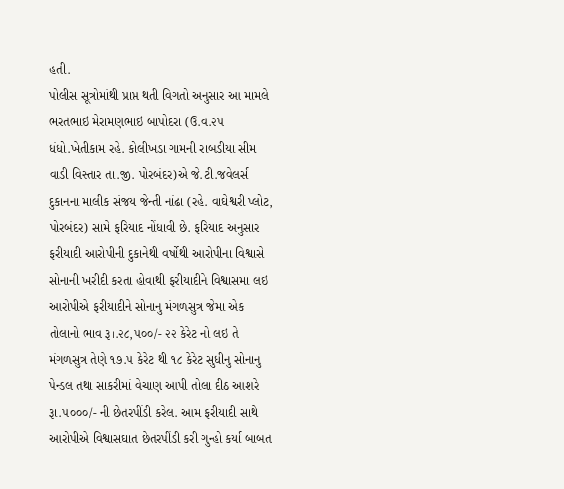હતી.
પોલીસ સૂત્રોમાંથી પ્રાપ્ત થતી વિગતો અનુસાર આ મામલે ભરતભાઇ મેરામણભાઇ બાપોદરા (ઉ.વ.૨૫ ધંધો.ખેતીકામ રહે. કોલીખડા ગામની રાબડીયા સીમ વાડી વિસ્તાર તા.જી. પોરબંદર)એ જે.ટી.જવેલર્સ દુકાનના માલીક સંજય જેન્તી નાંઢા (રહે. વાઘેશ્વરી પ્લોટ, પોરબંદર) સામે ફરિયાદ નોંધાવી છે. ફરિયાદ અનુસાર ફરીયાદી આરોપીની દુકાનેથી વર્ષોથી આરોપીના વિશ્વાસે સોનાની ખરીદી કરતા હોવાથી ફરીયાદીને વિશ્વાસમા લઇ આરોપીએ ફરીયાદીને સોનાનુ મંગળસુત્ર જેમા એક તોલાનો ભાવ રૂ।.૨૮,૫૦૦/- ૨૨ કેરેટ નો લઇ તે મંગળસુત્ર તેણે ૧૭.૫ કેરેટ થી ૧૮ કેરેટ સુધીનુ સોનાનુ પેન્ડલ તથા સાકરીમાં વેચાણ આપી તોલા દીઠ આશરે રૂા.૫૦૦૦/- ની છેતરપીંડી કરેલ. આમ ફરીયાદી સાથે આરોપીએ વિશ્વાસઘાત છેતરપીંડી કરી ગુન્હો કર્યા બાબત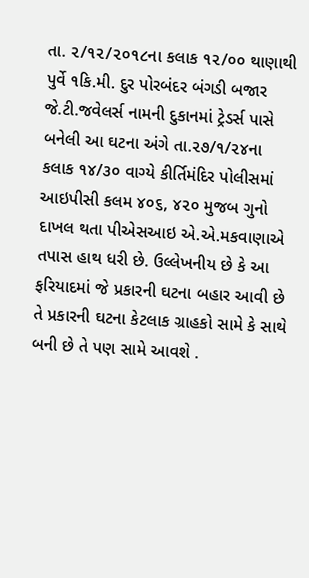તા. ૨/૧૨/૨૦૧૮ના કલાક ૧૨/૦૦ થાણાથી પુર્વે ૧કિ.મી. દુર પોરબંદર બંગડી બજાર જે.ટી.જવેલર્સ નામની દુકાનમાં ટ્રેડર્સ પાસે બનેલી આ ઘટના અંગે તા.૨૭/૧/૨૪ના કલાક ૧૪/૩૦ વાગ્યે કીર્તિમંદિર પોલીસમાં આઇપીસી કલમ ૪૦૬, ૪૨૦ મુજબ ગુનો દાખલ થતા પીએસઆઇ એ.એ.મકવાણાએ તપાસ હાથ ધરી છે. ઉલ્લેખનીય છે કે આ ફરિયાદમાં જે પ્રકારની ઘટના બહાર આવી છે તે પ્રકારની ઘટના કેટલાક ગ્રાહકો સામે કે સાથે બની છે તે પણ સામે આવશે .